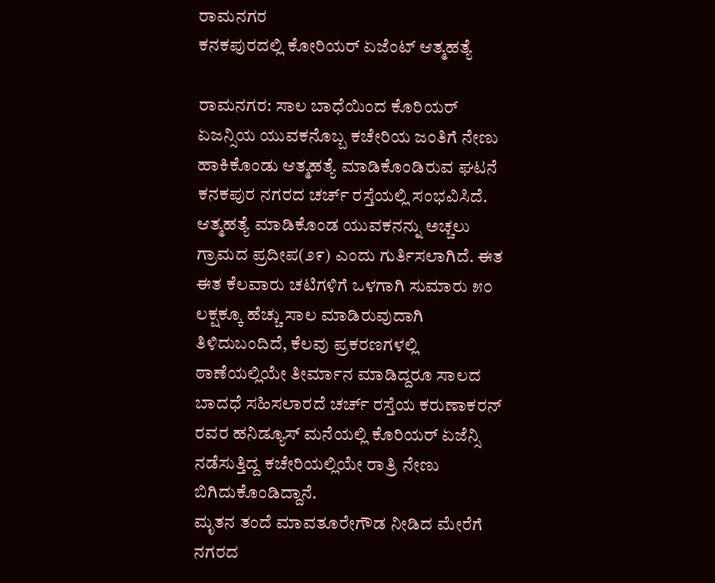ರಾಮನಗರ
ಕನಕಪುರದಲ್ಲಿ ಕೋರಿಯರ್ ಏಜೆಂಟ್ ಆತ್ಮಹತ್ಯೆ

ರಾಮನಗರ: ಸಾಲ ಬಾಧೆಯಿಂದ ಕೊರಿಯರ್ ಏಜನ್ಸಿಯ ಯುವಕನೊಬ್ಬ ಕಚೇರಿಯ ಜಂತಿಗೆ ನೇಣು ಹಾಕಿಕೊಂಡು ಆತ್ಮಹತ್ಯೆ ಮಾಡಿಕೊಂಡಿರುವ ಘಟನೆ ಕನಕಪುರ ನಗರದ ಚರ್ಚ್ ರಸ್ತೆಯಲ್ಲಿ ಸಂಭವಿಸಿದೆ.
ಆತ್ಮಹತ್ಯೆ ಮಾಡಿಕೊಂಡ ಯುವಕನನ್ನು ಅಚ್ಚಲು ಗ್ರಾಮದ ಪ್ರದೀಪ(೨೯) ಎಂದು ಗುರ್ತಿಸಲಾಗಿದೆ. ಈತ ಈತ ಕೆಲವಾರು ಚಟಿಗಳಿಗೆ ಒಳಗಾಗಿ ಸುಮಾರು ೫೦ ಲಕ್ಷಕ್ಕೂ ಹೆಚ್ಚು ಸಾಲ ಮಾಡಿರುವುದಾಗಿ ತಿಳಿದುಬಂದಿದೆ, ಕೆಲವು ಪ್ರಕರಣಗಳಲ್ಲಿ ಠಾಣೆಯಲ್ಲಿಯೇ ತೀರ್ಮಾನ ಮಾಡಿದ್ದರೂ ಸಾಲದ ಬಾದಧೆ ಸಹಿಸಲಾರದೆ ಚರ್ಚ್ ರಸ್ತೆಯ ಕರುಣಾಕರನ್ ರವರ ಹನಿಡ್ಯೂಸ್ ಮನೆಯಲ್ಲಿ ಕೊರಿಯರ್ ಏಜೆನ್ಸಿ ನಡೆಸುತ್ತಿದ್ದ ಕಚೇರಿಯಲ್ಲಿಯೇ ರಾತ್ರಿ ನೇಣು ಬಿಗಿದುಕೊಂಡಿದ್ದಾನೆ.
ಮೃತನ ತಂದೆ ಮಾವತೂರೇಗೌಡ ನೀಡಿದ ಮೇರೆಗೆ ನಗರದ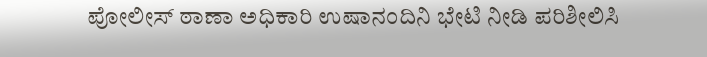ಪೋಲೀಸ್ ಠಾಣಾ ಅಧಿಕಾರಿ ಉಷಾನಂದಿನಿ ಭೇಟಿ ನೀಡಿ ಪರಿಶೀಲಿಸಿ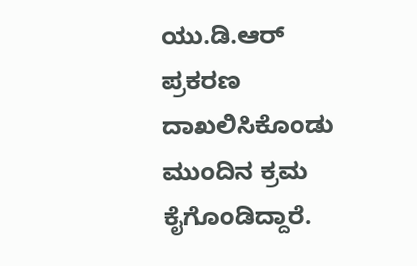ಯು.ಡಿ.ಆರ್ ಪ್ರಕರಣ ದಾಖಲಿಸಿಕೊಂಡು ಮುಂದಿನ ಕ್ರಮ ಕೈಗೊಂಡಿದ್ದಾರೆ.